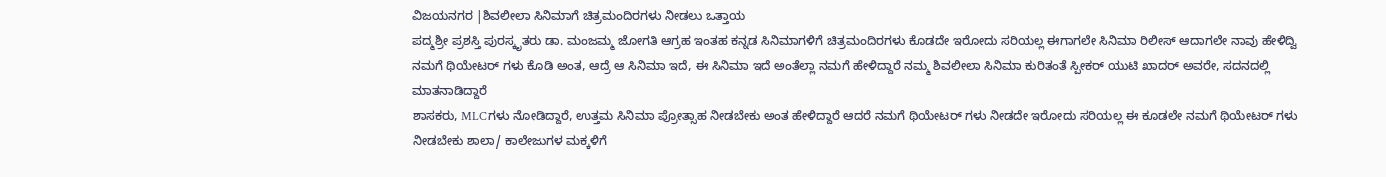ವಿಜಯನಗರ |ಶಿವಲೀಲಾ ಸಿನಿಮಾಗೆ ಚಿತ್ರಮಂದಿರಗಳು ನೀಡಲು ಒತ್ತಾಯ
ಪದ್ಮಶ್ರೀ ಪ್ರಶಸ್ತಿ ಪುರಸ್ಕೃತರು ಡಾ. ಮಂಜಮ್ಮ ಜೋಗತಿ ಆಗ್ರಹ ಇಂತಹ ಕನ್ನಡ ಸಿನಿಮಾಗಳಿಗೆ ಚಿತ್ರಮಂದಿರಗಳು ಕೊಡದೇ ಇರೋದು ಸರಿಯಲ್ಲ ಈಗಾಗಲೇ ಸಿನಿಮಾ ರಿಲೀಸ್ ಆದಾಗಲೇ ನಾವು ಹೇಳಿದ್ವಿ ನಮಗೆ ಥಿಯೇಟರ್ ಗಳು ಕೊಡಿ ಅಂತ, ಆದ್ರೆ ಆ ಸಿನಿಮಾ ಇದೆ, ಈ ಸಿನಿಮಾ ಇದೆ ಅಂತೆಲ್ಲಾ ನಮಗೆ ಹೇಳಿದ್ದಾರೆ ನಮ್ಮ ಶಿವಲೀಲಾ ಸಿನಿಮಾ ಕುರಿತಂತೆ ಸ್ಪೀಕರ್ ಯುಟಿ ಖಾದರ್ ಅವರೇ, ಸದನದಲ್ಲಿ ಮಾತನಾಡಿದ್ದಾರೆ
ಶಾಸಕರು, MLCಗಳು ನೋಡಿದ್ದಾರೆ, ಉತ್ತಮ ಸಿನಿಮಾ ಪ್ರೋತ್ಸಾಹ ನೀಡಬೇಕು ಅಂತ ಹೇಳಿದ್ದಾರೆ ಆದರೆ ನಮಗೆ ಥಿಯೇಟರ್ ಗಳು ನೀಡದೇ ಇರೋದು ಸರಿಯಲ್ಲ ಈ ಕೂಡಲೇ ನಮಗೆ ಥಿಯೇಟರ್ ಗಳು ನೀಡಬೇಕು ಶಾಲಾ/ ಕಾಲೇಜುಗಳ ಮಕ್ಕಳಿಗೆ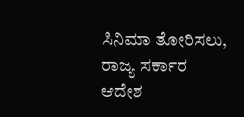ಸಿನಿಮಾ ತೋರಿಸಲು, ರಾಜ್ಯ ಸರ್ಕಾರ ಆದೇಶ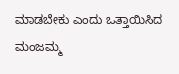ಮಾಡಬೇಕು ಎಂದು ಒತ್ತಾಯಿಸಿದ ಮಂಜಮ್ಮ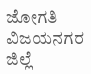ಜೋಗತಿ ವಿಜಯನಗರ ಜಿಲ್ಲೆ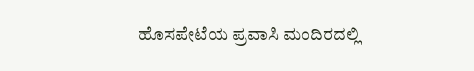ಹೊಸಪೇಟೆಯ ಪ್ರವಾಸಿ ಮಂದಿರದಲ್ಲಿ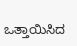ಒತ್ತಾಯಿಸಿದ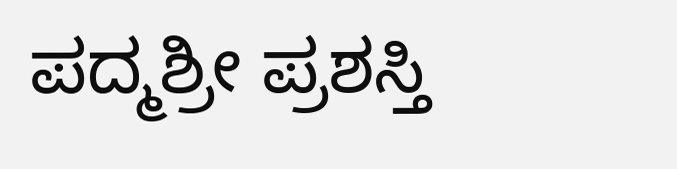ಪದ್ಮಶ್ರೀ ಪ್ರಶಸ್ತಿ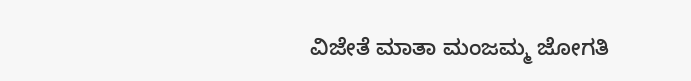ವಿಜೇತೆ ಮಾತಾ ಮಂಜಮ್ಮ ಜೋಗತಿ